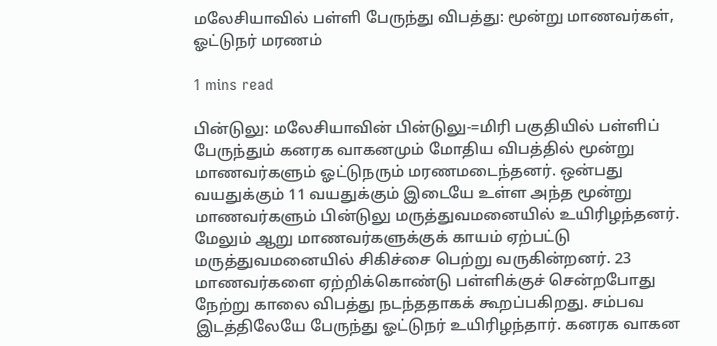மலேசியாவில் பள்ளி பேருந்து விபத்து: மூன்று மாணவர்கள், ஓட்டுநர் மரணம்

1 mins read

பின்டுலு: மலேசியாவின் பின்டுலு-=மிரி பகுதியில் பள்ளிப் பேருந்தும் கனரக வாகனமும் மோதிய விபத்தில் மூன்று மாணவர்களும் ஓட்டுநரும் மரணமடைந்தனர். ஒன்பது வயதுக்கும் 11 வயதுக்கும் இடையே உள்ள அந்த மூன்று மாணவர்களும் பின்டுலு மருத்துவமனையில் உயிரிழந்தனர். மேலும் ஆறு மாணவர்களுக்குக் காயம் ஏற்பட்டு மருத்துவமனையில் சிகிச்சை பெற்று வருகின்றனர். 23 மாணவர்களை ஏற்றிக்கொண்டு பள்ளிக்குச் சென்றபோது நேற்று காலை விபத்து நடந்ததாகக் கூறப்பகிறது. சம்பவ இடத்திலேயே பேருந்து ஓட்டுநர் உயிரிழந்தார். கனரக வாகன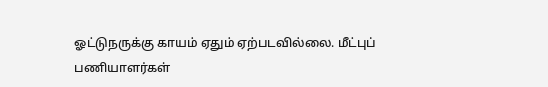ஓட்டுநருக்கு காயம் ஏதும் ஏற்படவில்லை. மீட்புப் பணியாளர்கள்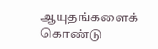ஆயுதங்களைக் கொண்டு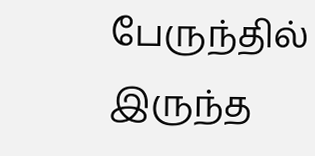பேருந்தில் இருந்த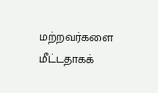மற்றவர்களை மீட்டதாகக்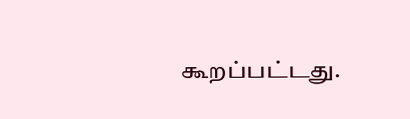கூறப்பட்டது.